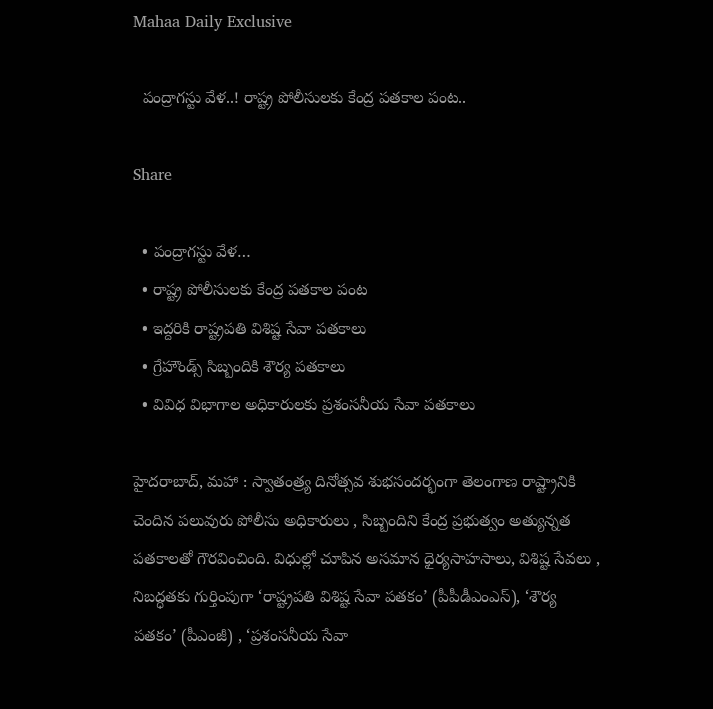Mahaa Daily Exclusive

  పంద్రాగస్టు వేళ..! రాష్ట్ర పోలీసులకు కేంద్ర పతకాల పంట..

Share

  • పంద్రాగస్టు వేళ…
  • రాష్ట్ర పోలీసులకు కేంద్ర పతకాల పంట
  • ఇద్దరికి రాష్ట్రపతి విశిష్ట సేవా పతకాలు
  • గ్రేహౌండ్స్ సిబ్బందికి శౌర్య పతకాలు
  • వివిధ విభాగాల అధికారులకు ప్రశంసనీయ సేవా పతకాలు

హైదరాబాద్, మహా : స్వాతంత్ర్య దినోత్సవ శుభసందర్భంగా తెలంగాణ రాష్ట్రానికి చెందిన పలువురు పోలీసు అధికారులు , సిబ్బందిని కేంద్ర ప్రభుత్వం అత్యున్నత పతకాలతో గౌరవించింది. విధుల్లో చూపిన అసమాన ధైర్యసాహసాలు, విశిష్ట సేవలు , నిబద్ధతకు గుర్తింపుగా ‘రాష్ట్రపతి విశిష్ట సేవా పతకం’ (పీపీడీఎంఎస్), ‘శౌర్య పతకం’ (పీఎంజీ) , ‘ప్రశంసనీయ సేవా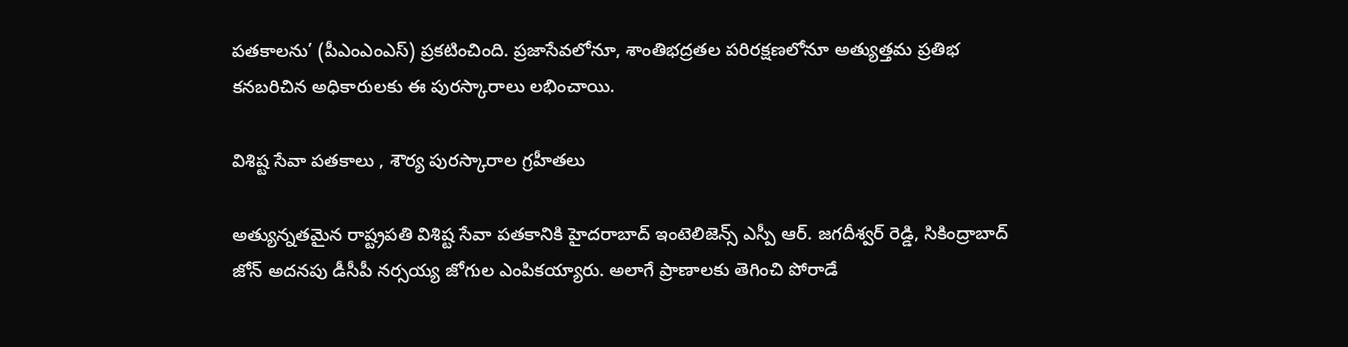పతకాలను’ (పీఎంఎంఎస్) ప్రకటించింది. ప్రజాసేవలోనూ, శాంతిభద్రతల పరిరక్షణలోనూ అత్యుత్తమ ప్రతిభ కనబరిచిన అధికారులకు ఈ పురస్కారాలు లభించాయి.

విశిష్ట సేవా పతకాలు , శౌర్య పురస్కారాల గ్రహీతలు

అత్యున్నతమైన రాష్ట్రపతి విశిష్ట సేవా పతకానికి హైదరాబాద్ ఇంటెలిజెన్స్ ఎస్పీ ఆర్. జగదీశ్వర్ రెడ్డి, సికింద్రాబాద్ జోన్ అదనపు డీసీపీ నర్సయ్య జోగుల ఎంపికయ్యారు. అలాగే ప్రాణాలకు తెగించి పోరాడే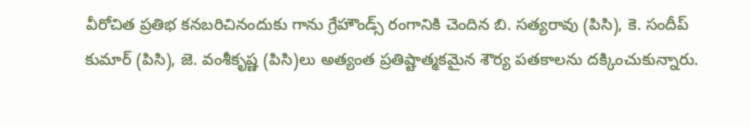వీరోచిత ప్రతిభ కనబరిచినందుకు గాను గ్రేహౌండ్స్ రంగానికి చెందిన బి. సత్యరావు (పిసి), కె. సందీప్ కుమార్ (పిసి), జె. వంశీకృష్ణ (పిసి)లు అత్యంత ప్రతిష్టాత్మకమైన శౌర్య పతకాలను దక్కించుకున్నారు.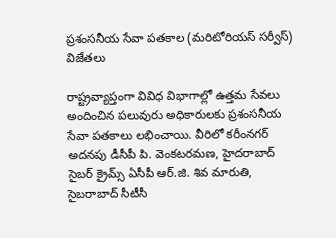ప్రశంసనీయ సేవా పతకాల (మరిటోరియస్ సర్వీస్) విజేతలు

రాష్ట్రవ్యాప్తంగా వివిధ విభాగాల్లో ఉత్తమ సేవలు అందించిన పలువురు అధికారులకు ప్రశంసనీయ సేవా పతకాలు లభించాయి. వీరిలో కరీంనగర్ అదనపు డీసీపీ పి. వెంకటరమణ, హైదరాబాద్ సైబర్ క్రైమ్స్ ఏసీపీ ఆర్.జి. శివ మారుతి, సైబరాబాద్ సీటీసీ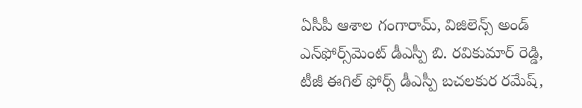ఏసీపీ ఆశాల గంగారామ్, విజిలెన్స్ అండ్ ఎన్‌ఫోర్స్‌మెంట్ డీఎస్పీ బి. రవికుమార్ రెడ్డి, టీజీ ఈగిల్ ఫోర్స్ డీఎస్పీ బచలకుర రమేష్,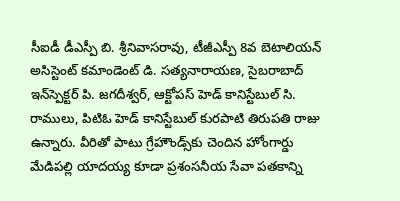సీఐడీ డీఎస్పీ బి. శ్రీనివాసరావు, టీజీఎస్పీ 8వ బెటాలియన్ అసిస్టెంట్ కమాండెంట్ డి. సత్యనారాయణ, సైబరాబాద్ ఇన్‌స్పెక్టర్ పి. జగదీశ్వర్, ఆక్టోపస్ హెడ్ కానిస్టేబుల్ సి. రాములు, పిటిఓ హెడ్ కానిస్టేబుల్ కురపాటి తిరుపతి రాజు ఉన్నారు. వీరితో పాటు గ్రేహౌండ్స్‌కు చెందిన హోంగార్డు మేడిపల్లి యాదయ్య కూడా ప్రశంసనీయ సేవా పతకాన్ని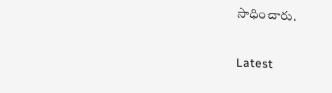సాధించారు.

Latest